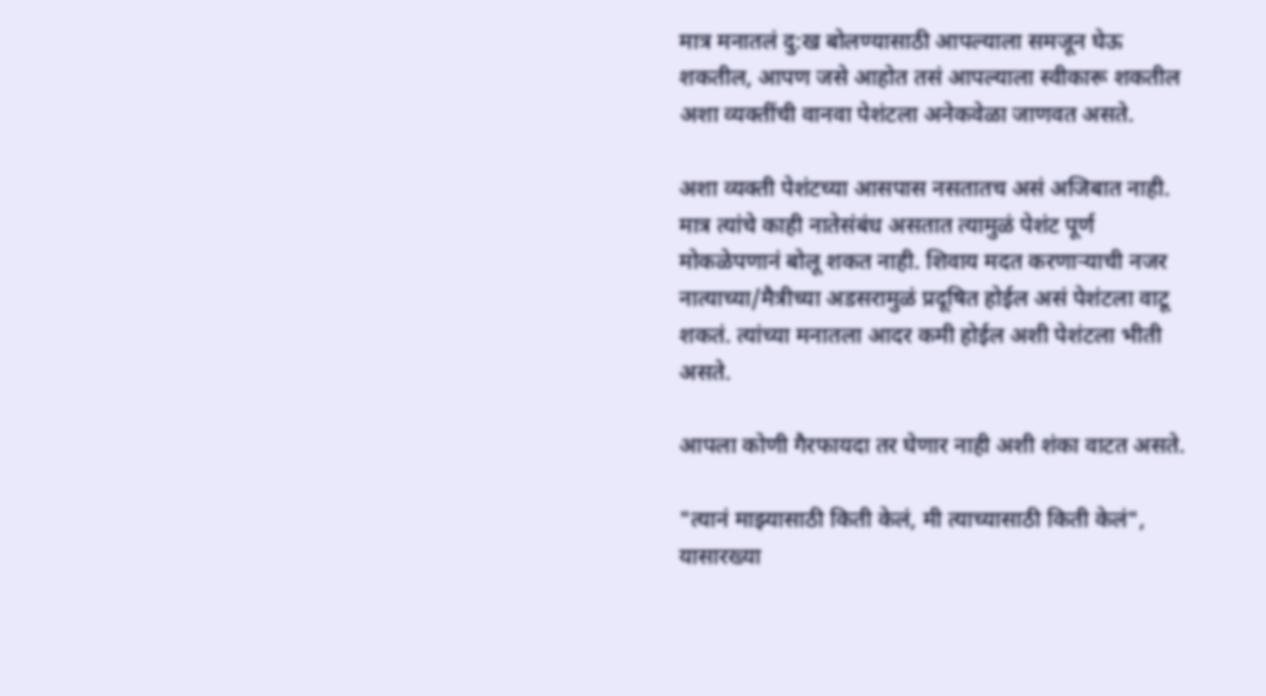मात्र मनातलं दु:ख बोलण्यासाठी आपल्याला समजून घेऊ शकतील, आपण जसे आहोत तसं आपल्याला स्वीकारू शकतील अशा व्यक्तींची वानवा पेशंटला अनेकवेळा जाणवत असते.

अशा व्यक्ती पेशंटच्या आसपास नसतातच असं अजिबात नाही. मात्र त्यांचे काही नातेसंबंध असतात त्यामुळं पेशंट पूर्ण मोकळेपणानं बोलू शकत नाही. शिवाय मदत करणार्‍याची नजर नात्याच्या/मैत्रीच्या अडसरामुळं प्रदूषित होईल असं पेशंटला वाटू शकतं. त्यांच्या मनातला आदर कमी होईल अशी पेशंटला भीती असते.

आपला कोणी गैरफायदा तर घेणार नाही अशी शंका वाटत असते.

"त्यानं माझ्यासाठी किती केलं, मी त्याच्यासाठी किती केलं", यासारख्या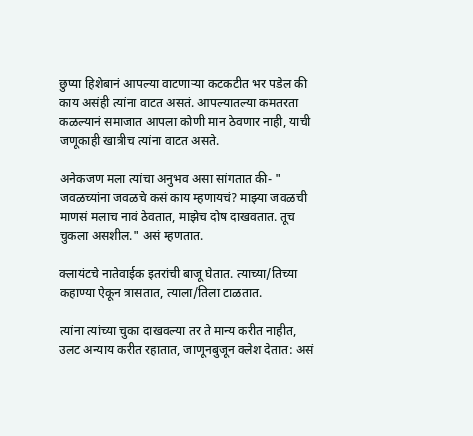छुप्या हिशेबानं आपल्या वाटणार्‍या कटकटीत भर पडेल की काय असंही त्यांना वाटत असतं. आपल्यातल्या कमतरता कळल्यानं समाजात आपला कोणी मान ठेवणार नाही, याची जणूकाही खात्रीच त्यांना वाटत असते.

अनेकजण मला त्यांचा अनुभव असा सांगतात की- " जवळच्यांना जवळचे कसं काय म्हणायचं? माझ्या जवळची माणसं मलाच नावं ठेवतात, माझेच दोष दाखवतात. तूच चुकला असशील." असं म्हणतात.

क्लायंटचे नातेवाईक इतरांची बाजू घेतात. त्याच्या/तिच्या कहाण्या ऐकून त्रासतात, त्याला/तिला टाळतात.

त्यांना त्यांच्या चुका दाखवल्या तर ते मान्य करीत नाहीत, उलट अन्याय करीत रहातात, जाणूनबुजून क्लेश देतात: असं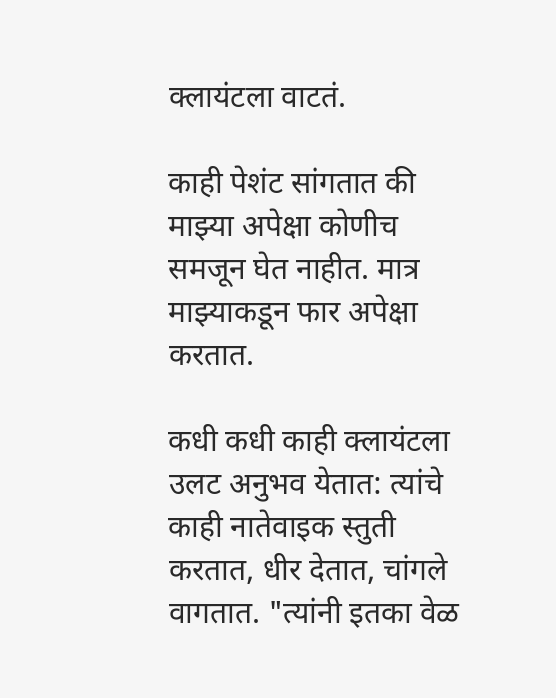क्लायंटला वाटतं.

काही पेशंट सांगतात की माझ्या अपेक्षा कोणीच समजून घेत नाहीत. मात्र माझ्याकडून फार अपेक्षा करतात.

कधी कधी काही क्लायंटला उलट अनुभव येतात: त्यांचे काही नातेवाइक स्तुती करतात, धीर देतात, चांगले वागतात. "त्यांनी इतका वेळ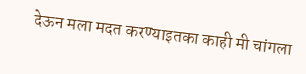देऊन मला मदत करण्याइतका काही मी चांगला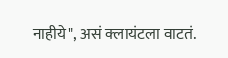नाहीये", असं क्लायंटला वाटतं.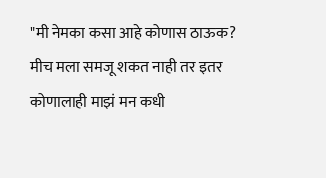"मी नेमका कसा आहे कोणास ठाऊक? मीच मला समजू शकत नाही तर इतर कोणालाही माझं मन कधी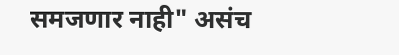समजणार नाही" असंच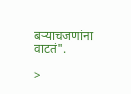बर्‍याचजणांना वाटतं".

>